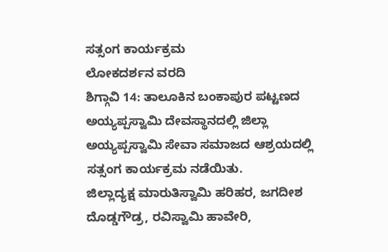ಸತ್ಸಂಗ ಕಾರ್ಯಕ್ರಮ
ಲೋಕದರ್ಶನ ವರದಿ
ಶಿಗ್ಗಾವಿ 14: ತಾಲೂಕಿನ ಬಂಕಾಪುರ ಪಟ್ಟಣದ ಅಯ್ಯಪ್ಪಸ್ವಾಮಿ ದೇವಸ್ಥಾನದಲ್ಲಿ ಜಿಲ್ಲಾ ಅಯ್ಯಪ್ಪಸ್ವಾಮಿ ಸೇವಾ ಸಮಾಜದ ಆಶ್ರಯದಲ್ಲಿ ಸತ್ಸಂಗ ಕಾರ್ಯಕ್ರಮ ನಡೆಯಿತು.
ಜಿಲ್ಲಾದ್ಯಕ್ಷ ಮಾರುತಿಸ್ವಾಮಿ ಹರಿಹರ, ಜಗದೀಶ ದೊಡ್ಡಗೌಡ್ರ, ರವಿಸ್ವಾಮಿ ಹಾವೇರಿ,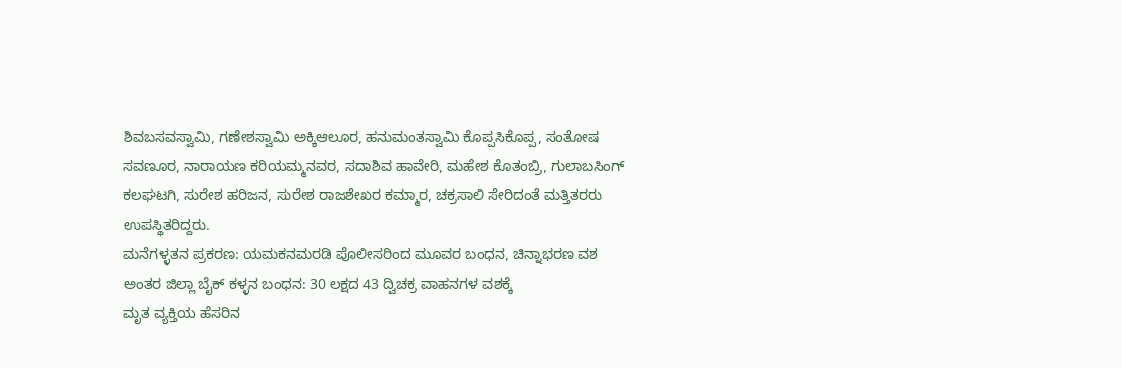ಶಿವಬಸವಸ್ವಾಮಿ, ಗಣೇಶಸ್ವಾಮಿ ಅಕ್ಕಿಆಲೂರ, ಹನುಮಂತಸ್ವಾಮಿ ಕೊಪ್ಪಸಿಕೊಪ್ಪ, ಸಂತೋಷ ಸವಣೂರ, ನಾರಾಯಣ ಕರಿಯಮ್ಮನವರ, ಸದಾಶಿವ ಹಾವೇರಿ, ಮಹೇಶ ಕೊತಂಬ್ರಿ, ಗುಲಾಬಸಿಂಗ್ ಕಲಘಟಗಿ, ಸುರೇಶ ಹರಿಜನ, ಸುರೇಶ ರಾಜಶೇಖರ ಕಮ್ಮಾರ, ಚಕ್ರಸಾಲಿ ಸೇರಿದಂತೆ ಮತ್ತಿತರರು ಉಪಸ್ಥಿತರಿದ್ದರು.
ಮನೆಗಳ್ಳತನ ಪ್ರಕರಣ: ಯಮಕನಮರಡಿ ಪೊಲೀಸರಿಂದ ಮೂವರ ಬಂಧನ, ಚಿನ್ನಾಭರಣ ವಶ
ಅಂತರ ಜಿಲ್ಲಾ ಬೈಕ್ ಕಳ್ಳನ ಬಂಧನ: 30 ಲಕ್ಷದ 43 ದ್ವಿಚಕ್ರ ವಾಹನಗಳ ವಶಕ್ಕೆ
ಮೃತ ವ್ಯಕ್ತಿಯ ಹೆಸರಿನ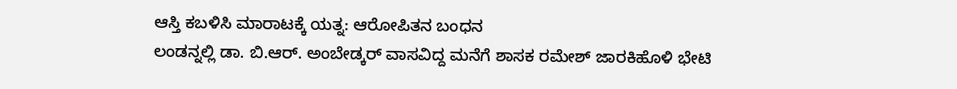ಆಸ್ತಿ ಕಬಳಿಸಿ ಮಾರಾಟಕ್ಕೆ ಯತ್ನ: ಆರೋಪಿತನ ಬಂಧನ
ಲಂಡನ್ನಲ್ಲಿ ಡಾ. ಬಿ.ಆರ್. ಅಂಬೇಡ್ಕರ್ ವಾಸವಿದ್ದ ಮನೆಗೆ ಶಾಸಕ ರಮೇಶ್ ಜಾರಕಿಹೊಳಿ ಭೇಟಿ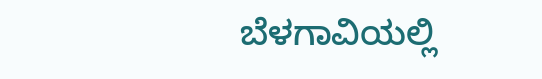ಬೆಳಗಾವಿಯಲ್ಲಿ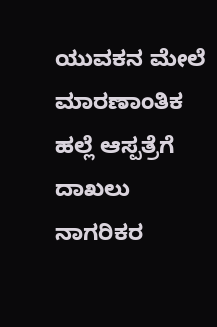ಯುವಕನ ಮೇಲೆ ಮಾರಣಾಂತಿಕ ಹಲ್ಲೆ ಆಸ್ಪತ್ರೆಗೆ ದಾಖಲು
ನಾಗರಿಕರ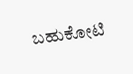ಬಹುಕೋಟಿ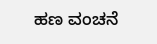ಹಣ ವಂಚನೆ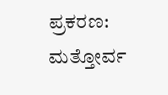ಪ್ರಕರಣ: ಮತ್ತೋರ್ವ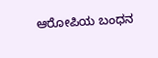ಆರೋಪಿಯ ಬಂಧನ